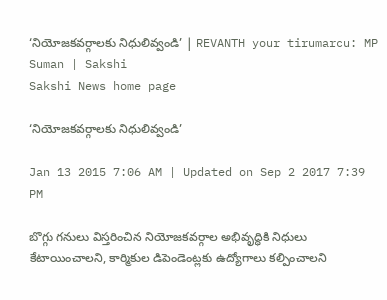‘నియోజకవర్గాలకు నిధులివ్వండి’ | REVANTH your tirumarcu: MP Suman | Sakshi
Sakshi News home page

‘నియోజకవర్గాలకు నిధులివ్వండి’

Jan 13 2015 7:06 AM | Updated on Sep 2 2017 7:39 PM

బొగ్గు గనులు విస్తరించిన నియోజకవర్గాల అభివృద్ధికి నిధులు కేటాయించాలని, కార్మికుల డిపెండెంట్లకు ఉద్యోగాలు కల్పించాలని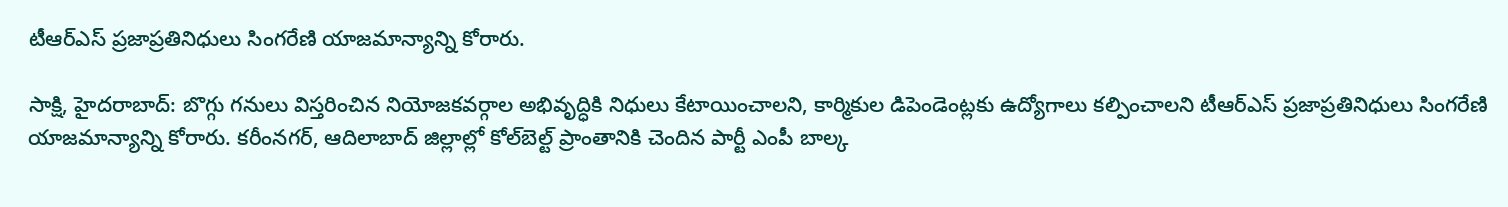టీఆర్‌ఎస్ ప్రజాప్రతినిధులు సింగరేణి యాజమాన్యాన్ని కోరారు.

సాక్షి, హైదరాబాద్: బొగ్గు గనులు విస్తరించిన నియోజకవర్గాల అభివృద్ధికి నిధులు కేటాయించాలని, కార్మికుల డిపెండెంట్లకు ఉద్యోగాలు కల్పించాలని టీఆర్‌ఎస్ ప్రజాప్రతినిధులు సింగరేణి యాజమాన్యాన్ని కోరారు. కరీంనగర్, ఆదిలాబాద్ జిల్లాల్లో కోల్‌బెల్ట్ ప్రాంతానికి చెందిన పార్టీ ఎంపీ బాల్క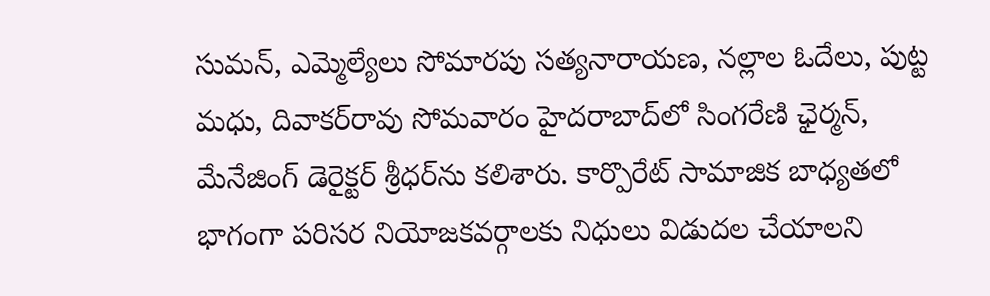సుమన్, ఎమ్మెల్యేలు సోమారపు సత్యనారాయణ, నల్లాల ఓదేలు, పుట్ట మధు, దివాకర్‌రావు సోమవారం హైదరాబాద్‌లో సింగరేణి ఛైర్మన్, మేనేజింగ్ డెరైక్టర్ శ్రీధర్‌ను కలిశారు. కార్పొరేట్ సామాజిక బాధ్యతలో భాగంగా పరిసర నియోజకవర్గాలకు నిధులు విడుదల చేయాలని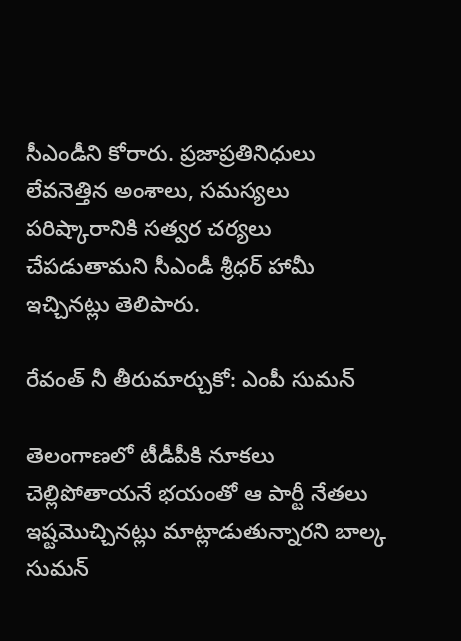సీఎండీని కోరారు. ప్రజాప్రతినిధులు లేవనెత్తిన అంశాలు, సమస్యలు పరిష్కారానికి సత్వర చర్యలు చేపడుతామని సీఎండీ శ్రీధర్ హామీ ఇచ్చినట్లు తెలిపారు.

రేవంత్ నీ తీరుమార్చుకో: ఎంపీ సుమన్

తెలంగాణలో టీడీపీకి నూకలు చెల్లిపోతాయనే భయంతో ఆ పార్టీ నేతలు ఇష్టమొచ్చినట్లు మాట్లాడుతున్నారని బాల్క సుమన్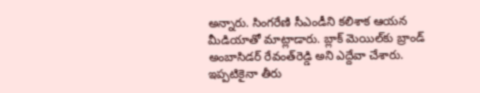అన్నారు. సింగరేణి సీఎండీని కలిశాక ఆయన మీడియాతో మాట్లాడారు. బ్లాక్ మెయిల్‌కు బ్రాండ్ అంబాసిడర్ రేవంత్‌రెడ్డి అని ఎద్దేవా చేశారు. ఇప్పటికైనా తీరు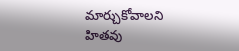మార్చుకోవాలని హితవు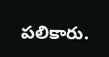పలికారు.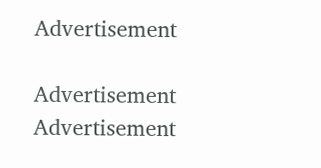Advertisement

Advertisement
Advertisement